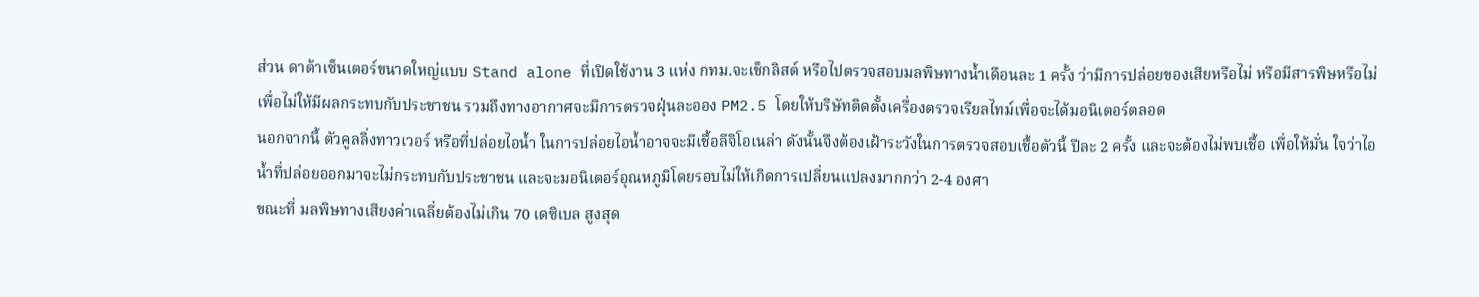ส่วน ดาต้าเซ็นเตอร์ขนาดใหญ่แบบ Stand alone ที่เปิดใช้งาน 3 แห่ง กทม.จะเช็กลิสต์ หรือไปตรวจสอบมลพิษทางน้ำเดือนละ 1 ครั้ง ว่ามีการปล่อยของเสียหรือไม่ หรือมีสารพิษหรือไม่ เพื่อไม่ให้มีผลกระทบกับประชาชน รวมถึงทางอากาศจะมีการตรวจฝุ่นละออง PM2.5 โดยให้บริษัทติดตั้งเครื่องตรวจเรียลไทม์เพื่อจะได้มอนิเตอร์ตลอด
นอกจากนี้ ตัวคูลลิ่งทาวเวอร์ หรือที่ปล่อยไอน้ำ ในการปล่อยไอน้ำอาจจะมีเชื้อลีจิโอเนล่า ดังนั้นจึงต้องเฝ้าระวังในการตรวจสอบเชื้อตัวนี้ ปีละ 2 ครั้ง และจะต้องไม่พบเชื้อ เพื่อให้มั่น ใจว่าไอน้ำที่ปล่อยออกมาจะไม่กระทบกับประชาชน และจะมอนิเตอร์อุณหภูมิโดยรอบไม่ให้เกิดการเปลี่ยนแปลงมากกว่า 2-4 องศา
ขณะที่ มลพิษทางเสียงค่าเฉลี่ยต้องไม่เกิน 70 เดซิเบล สูงสุด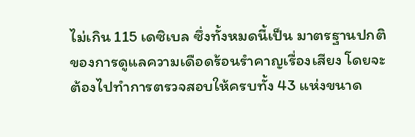ไม่เกิน 115 เดซิเบล ซึ่งทั้งหมดนี้เป็น มาตรฐานปกติของการดูแลความเดือดร้อนรำคาญเรื่องเสียง โดยจะต้องไปทำการตรวจสอบให้ครบทั้ง 43 แห่งขนาด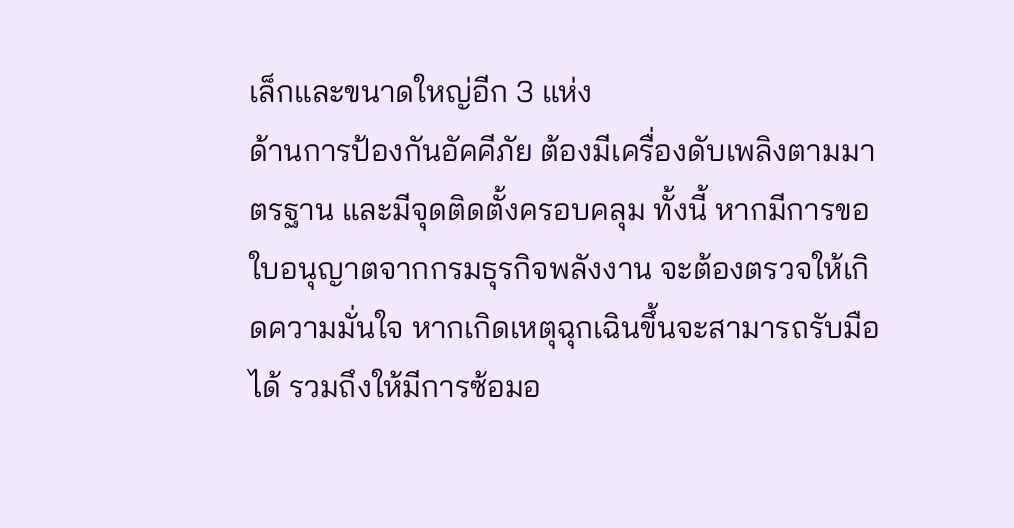เล็กและขนาดใหญ่อีก 3 แห่ง
ด้านการป้องกันอัคคีภัย ต้องมีเครื่องดับเพลิงตามมาตรฐาน และมีจุดติดตั้งครอบคลุม ทั้งนี้ หากมีการขอใบอนุญาตจากกรมธุรกิจพลังงาน จะต้องตรวจให้เกิดความมั่นใจ หากเกิดเหตุฉุกเฉินขึ้นจะสามารถรับมือได้ รวมถึงให้มีการซ้อมอ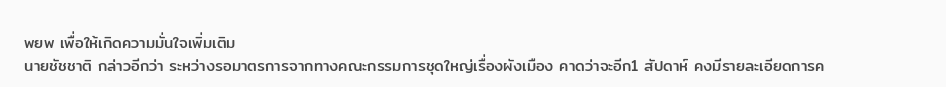พยพ เพื่อให้เกิดความมั่นใจเพิ่มเติม
นายชัชชาติ กล่าวอีกว่า ระหว่างรอมาตรการจากทางคณะกรรมการชุดใหญ่เรื่องผังเมือง คาดว่าจะอีก1 สัปดาห์ คงมีรายละเอียดการค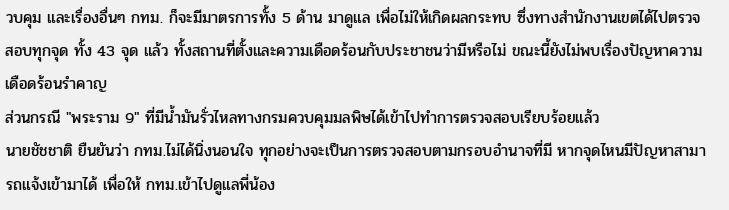วบคุม และเรื่องอื่นๆ กทม. ก็จะมีมาตรการทั้ง 5 ด้าน มาดูแล เพื่อไม่ให้เกิดผลกระทบ ซึ่งทางสำนักงานเขตได้ไปตรวจสอบทุกจุด ทั้ง 43 จุด แล้ว ทั้งสถานที่ตั้งและความเดือดร้อนกับประชาชนว่ามีหรือไม่ ขณะนี้ยังไม่พบเรื่องปัญหาความเดือดร้อนรำคาญ
ส่วนกรณี "พระราม 9" ที่มีน้ำมันรั่วไหลทางกรมควบคุมมลพิษได้เข้าไปทำการตรวจสอบเรียบร้อยแล้ว
นายชัชชาติ ยืนยันว่า กทม.ไม่ได้นิ่งนอนใจ ทุกอย่างจะเป็นการตรวจสอบตามกรอบอำนาจที่มี หากจุดไหนมีปัญหาสามารถแจ้งเข้ามาได้ เพื่อให้ กทม.เข้าไปดูแลพี่น้อง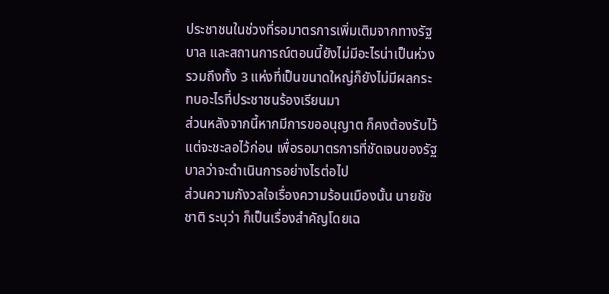ประชาชนในช่วงที่รอมาตรการเพิ่มเติมจากทางรัฐบาล และสถานการณ์ตอนนี้ยังไม่มีอะไรน่าเป็นห่วง รวมถึงทั้ง 3 แห่งที่เป็นขนาดใหญ่ก็ยังไม่มีผลกระทบอะไรที่ประชาชนร้องเรียนมา
ส่วนหลังจากนี้หากมีการขออนุญาต ก็คงต้องรับไว้ แต่จะชะลอไว้ก่อน เพื่อรอมาตรการที่ชัดเจนของรัฐบาลว่าจะดำเนินการอย่างไรต่อไป
ส่วนความกังวลใจเรื่องความร้อนเมืองนั้น นายชัชชาติ ระบุว่า ก็เป็นเรื่องสำคัญโดยเฉ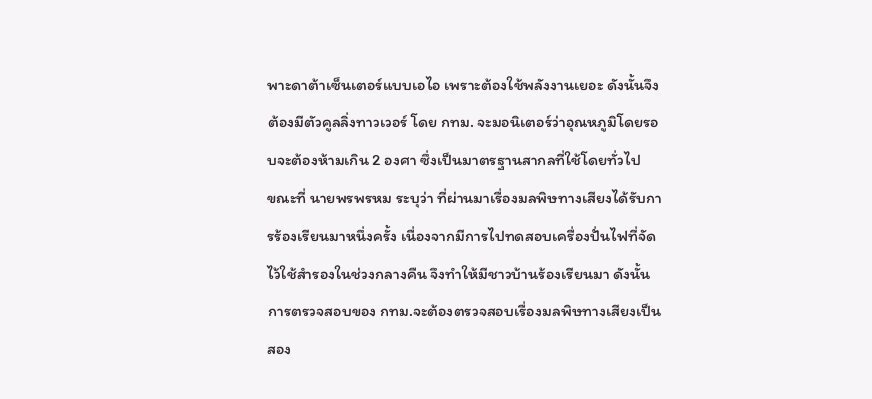พาะดาต้าเซ็นเตอร์แบบเอไอ เพราะต้องใช้พลังงานเยอะ ดังนั้นจึงต้องมีตัวคูลลิ่งทาวเวอร์ โดย กทม. จะมอนิเตอร์ว่าอุณหภูมิโดยรอบจะต้องห้ามเกิน 2 องศา ซึ่งเป็นมาตรฐานสากลที่ใช้โดยทั่วไป
ขณะที่ นายพรพรหม ระบุว่า ที่ผ่านมาเรื่องมลพิษทางเสียงได้รับการร้องเรียนมาหนึ่งครั้ง เนื่องจากมีการไปทดสอบเครื่องปั่นไฟที่จัดไว้ใช้สำรองในช่วงกลางคืน จึงทำให้มีชาวบ้านร้องเรียนมา ดังนั้นการตรวจสอบของ กทม.จะต้องตรวจสอบเรื่องมลพิษทางเสียงเป็นสอง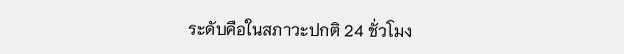ระดับคือในสภาวะปกติ 24 ชั่วโมง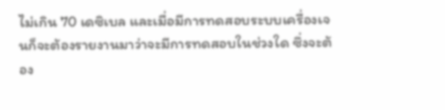ไม่เกิน 70 เดซิเบล และเมื่อมีการทดสอบระบบเครื่องเจนก็จะต้องรายงานมาว่าจะมีการทดสอบในช่วงใด ซึ่งจะต้อง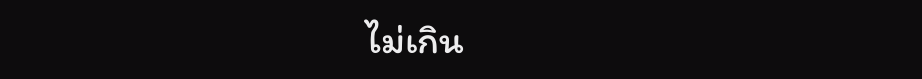ไม่เกิน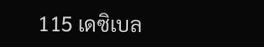115 เดซิเบล